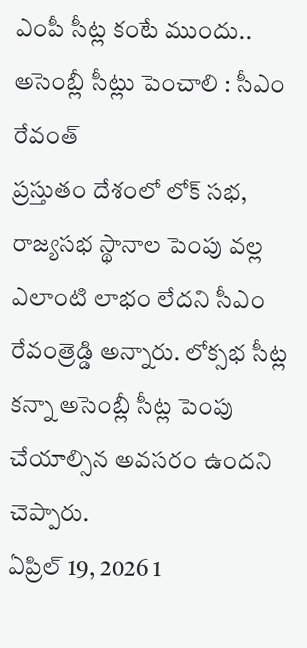ఎంపీ సీట్ల కంటే ముందు.. అసెంబ్లీ సీట్లు పెంచాలి : సీఎం రేవంత్
ప్రస్తుతం దేశంలో లోక్ సభ, రాజ్యసభ స్థానాల పెంపు వల్ల ఎలాంటి లాభం లేదని సీఎం రేవంత్రెడ్డి అన్నారు. లోక్సభ సీట్ల కన్నా అసెంబ్లీ సీట్ల పెంపు చేయాల్సిన అవసరం ఉందని చెప్పారు.
ఏప్రిల్ 19, 2026 1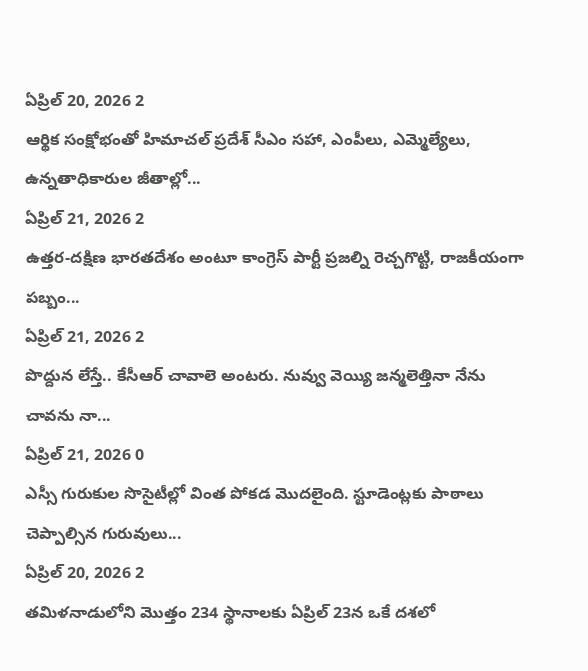ఏప్రిల్ 20, 2026 2
ఆర్థిక సంక్షోభంతో హిమాచల్ ప్రదేశ్ సీఎం సహా, ఎంపీలు, ఎమ్మెల్యేలు, ఉన్నతాధికారుల జీతాల్లో...
ఏప్రిల్ 21, 2026 2
ఉత్తర-దక్షిణ భారతదేశం అంటూ కాంగ్రెస్ పార్టీ ప్రజల్ని రెచ్చగొట్టి, రాజకీయంగా పబ్బం...
ఏప్రిల్ 21, 2026 2
పొద్దున లేస్తే.. కేసీఆర్ చావాలె అంటరు. నువ్వు వెయ్యి జన్మలెత్తినా నేను చావను నా...
ఏప్రిల్ 21, 2026 0
ఎస్సీ గురుకుల సొసైటీల్లో వింత పోకడ మొదలైంది. స్టూడెంట్లకు పాఠాలు చెప్పాల్సిన గురువులు...
ఏప్రిల్ 20, 2026 2
తమిళనాడులోని మొత్తం 234 స్థానాలకు ఏప్రిల్ 23న ఒకే దశలో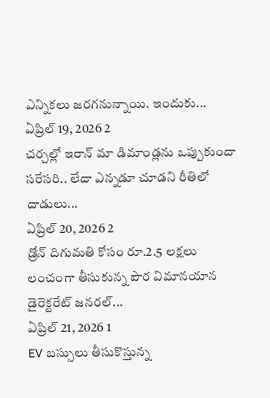ఎన్నికలు జరగనున్నాయి. ఇందుకు...
ఏప్రిల్ 19, 2026 2
చర్చల్లో ఇరాన్ మా డిమాండ్లను ఒప్పుకుందా సరేసరి.. లేదా ఎన్నడూ చూడని రీతిలో దాడులు...
ఏప్రిల్ 20, 2026 2
డ్రోన్ దిగుమతి కోసం రూ.2.5 లక్షలు లంచంగా తీసుకున్న పౌర విమానయాన డైరెక్టరేట్ జనరల్...
ఏప్రిల్ 21, 2026 1
EV బస్సులు తీసుకొస్తున్న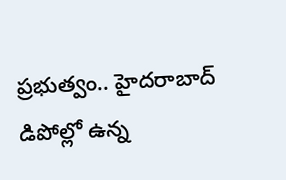ప్రభుత్వం.. హైదరాబాద్ డిపోల్లో ఉన్న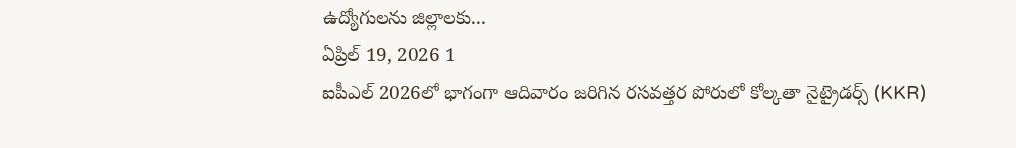ఉద్యోగులను జిల్లాలకు...
ఏప్రిల్ 19, 2026 1
ఐపీఎల్ 2026లో భాగంగా ఆదివారం జరిగిన రసవత్తర పోరులో కోల్కతా నైట్రైడర్స్ (KKR)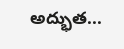అద్భుత...